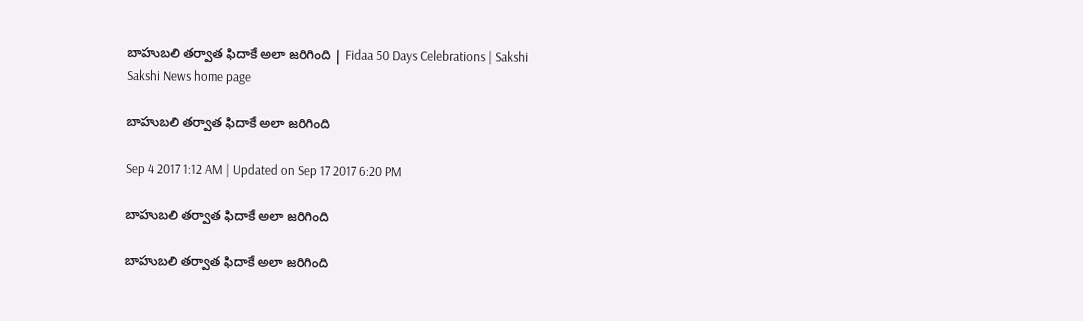బాహుబలి తర్వాత ఫిదాకే అలా జరిగింది | Fidaa 50 Days Celebrations | Sakshi
Sakshi News home page

బాహుబలి తర్వాత ఫిదాకే అలా జరిగింది

Sep 4 2017 1:12 AM | Updated on Sep 17 2017 6:20 PM

బాహుబలి తర్వాత ఫిదాకే అలా జరిగింది

బాహుబలి తర్వాత ఫిదాకే అలా జరిగింది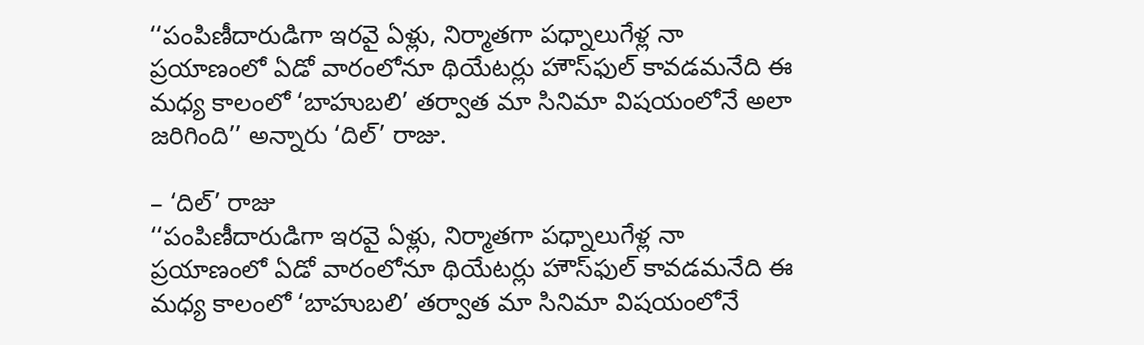‘‘పంపిణీదారుడిగా ఇరవై ఏళ్లు, నిర్మాతగా పధ్నాలుగేళ్ల నా ప్రయాణంలో ఏడో వారంలోనూ థియేటర్లు హౌస్‌ఫుల్‌ కావడమనేది ఈ మధ్య కాలంలో ‘బాహుబలి’ తర్వాత మా సినిమా విషయంలోనే అలా జరిగింది’’ అన్నారు ‘దిల్‌’ రాజు.

– ‘దిల్‌’ రాజు
‘‘పంపిణీదారుడిగా ఇరవై ఏళ్లు, నిర్మాతగా పధ్నాలుగేళ్ల నా ప్రయాణంలో ఏడో వారంలోనూ థియేటర్లు హౌస్‌ఫుల్‌ కావడమనేది ఈ మధ్య కాలంలో ‘బాహుబలి’ తర్వాత మా సినిమా విషయంలోనే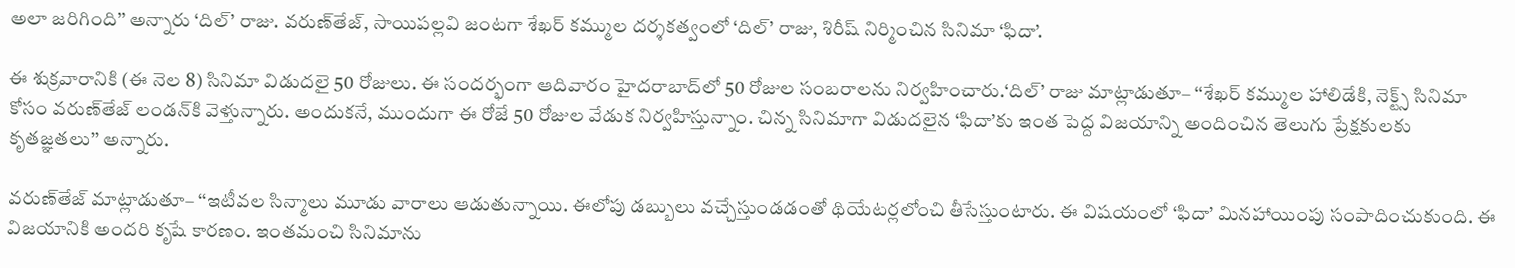అలా జరిగింది’’ అన్నారు ‘దిల్‌’ రాజు. వరుణ్‌తేజ్, సాయిపల్లవి జంటగా శేఖర్‌ కమ్ముల దర్శకత్వంలో ‘దిల్‌’ రాజు, శిరీష్‌ నిర్మించిన సినిమా ‘ఫిదా’.

ఈ శుక్రవారానికి (ఈ నెల 8) సినిమా విడుదలై 50 రోజులు. ఈ సందర్భంగా ఆదివారం హైదరాబాద్‌లో 50 రోజుల సంబరాలను నిర్వహించారు.‘దిల్‌’ రాజు మాట్లాడుతూ– ‘‘శేఖర్‌ కమ్ముల హాలిడేకి, నెక్ట్స్‌ సినిమా కోసం వరుణ్‌తేజ్‌ లండన్‌కి వెళ్తున్నారు. అందుకనే, ముందుగా ఈ రోజే 50 రోజుల వేడుక నిర్వహిస్తున్నాం. చిన్న సినిమాగా విడుదలైన ‘ఫిదా’కు ఇంత పెద్ద విజయాన్ని అందించిన తెలుగు ప్రేక్షకులకు కృతజ్ఞతలు’’ అన్నారు.

వరుణ్‌తేజ్‌ మాట్లాడుతూ– ‘‘ఇటీవల సిన్మాలు మూడు వారాలు ఆడుతున్నాయి. ఈలోపు డబ్బులు వచ్చేస్తుండడంతో థియేటర్లలోంచి తీసేస్తుంటారు. ఈ విషయంలో ‘ఫిదా’ మినహాయింపు సంపాదించుకుంది. ఈ విజయానికి అందరి కృషే కారణం. ఇంతమంచి సినిమాను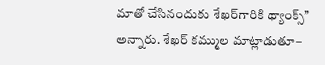మాతో చేసినందుకు శేఖర్‌గారికి థ్యాంక్స్‌’’ అన్నారు. శేఖర్‌ కమ్ముల మాట్లాడుతూ–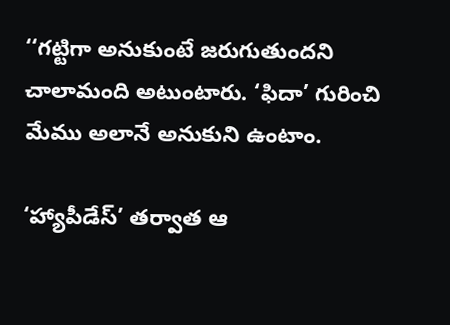‘‘గట్టిగా అనుకుంటే జరుగుతుందని చాలామంది అటుంటారు. ‘ఫిదా’ గురించి మేము అలానే అనుకుని ఉంటాం.

‘హ్యాపీడేస్‌’ తర్వాత ఆ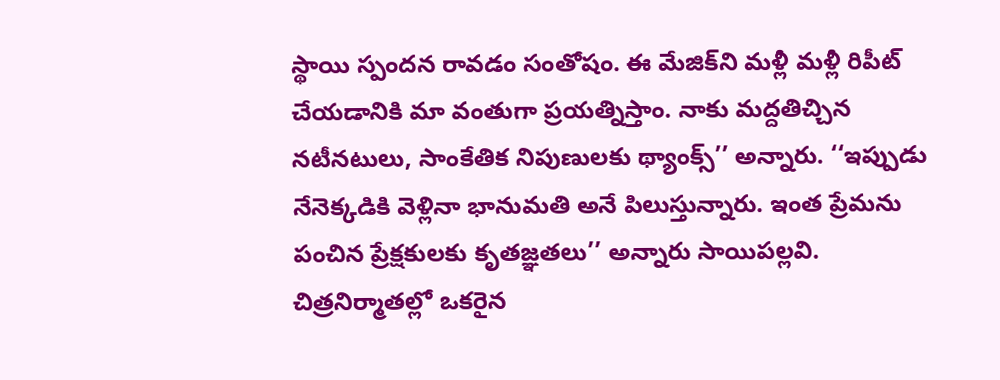స్థాయి స్పందన రావడం సంతోషం. ఈ మేజిక్‌ని మళ్లీ మళ్లీ రిపీట్‌ చేయడానికి మా వంతుగా ప్రయత్నిస్తాం. నాకు మద్దతిచ్చిన నటీనటులు, సాంకేతిక నిపుణులకు థ్యాంక్స్‌’’ అన్నారు. ‘‘ఇప్పుడు నేనెక్కడికి వెళ్లినా భానుమతి అనే పిలుస్తున్నారు. ఇంత ప్రేమను పంచిన ప్రేక్షకులకు కృతజ్ఞతలు’’ అన్నారు సాయిపల్లవి. చిత్రనిర్మాతల్లో ఒకరైన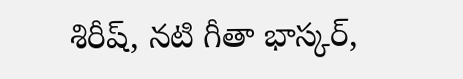శిరీష్, నటి గీతా భాస్కర్,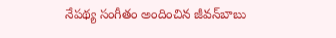నేపథ్య సంగీతం అందించిన జీవన్‌బాబు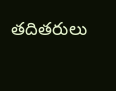తదితరులు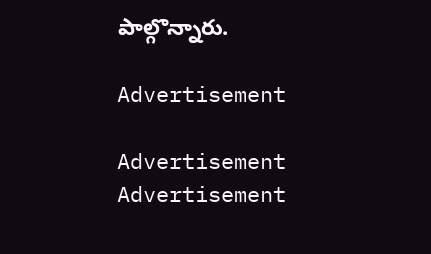పాల్గొన్నారు.

Advertisement

Advertisement
Advertisement